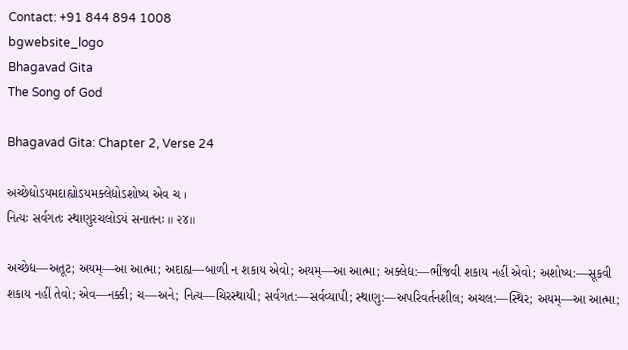Contact: +91 844 894 1008
bgwebsite_logo
Bhagavad Gita
The Song of God

Bhagavad Gita: Chapter 2, Verse 24

અચ્છેદ્યોઽયમદાહ્યોઽયમક્લેદ્યોઽશોષ્ય એવ ચ ।
નિત્યઃ સર્વગતઃ સ્થાણુરચલોઽયં સનાતનઃ ॥ ૨૪॥

અચ્છેદ્ય—અતૂટ; અયમ્—આ આત્મા; અદાહ્ય—બાળી ન શકાય એવો; અયમ્—આ આત્મા; અક્લેદ્ય:—ભીંજવી શકાય નહીં એવો; અશોષ્ય:—સૂકવી શકાય નહીં તેવો; એવ—નક્કી; ચ—અને; નિત્ય—ચિરસ્થાયી; સર્વગત:—સર્વવ્યાપી; સ્થાણુ:—અપરિવર્તનશીલ; અચલ:—સ્થિર; અયમ્—આ આત્મા;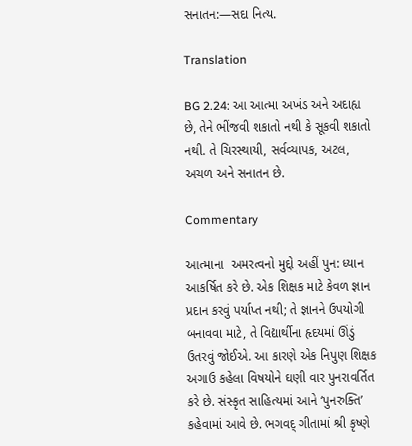સનાતન:—સદા નિત્ય.

Translation

BG 2.24: આ આત્મા અખંડ અને અદાહ્ય છે, તેને ભીંજવી શકાતો નથી કે સૂકવી શકાતો નથી. તે ચિરસ્થાયી, સર્વવ્યાપક, અટલ, અચળ અને સનાતન છે.

Commentary

આત્માના  અમરત્વનો મુદ્દો અહીં પુન: ધ્યાન આકર્ષિત કરે છે. એક શિક્ષક માટે કેવળ જ્ઞાન પ્રદાન કરવું પર્યાપ્ત નથી; તે જ્ઞાનને ઉપયોગી બનાવવા માટે, તે વિદ્યાર્થીના હૃદયમાં ઊંડું ઉતરવું જોઈએ. આ કારણે એક નિપુણ શિક્ષક અગાઉ કહેલા વિષયોને ઘણી વાર પુનરાવર્તિત કરે છે. સંસ્કૃત સાહિત્યમાં આને ‘પુનરુક્તિ’ કહેવામાં આવે છે. ભગવદ્ ગીતામાં શ્રી કૃષ્ણે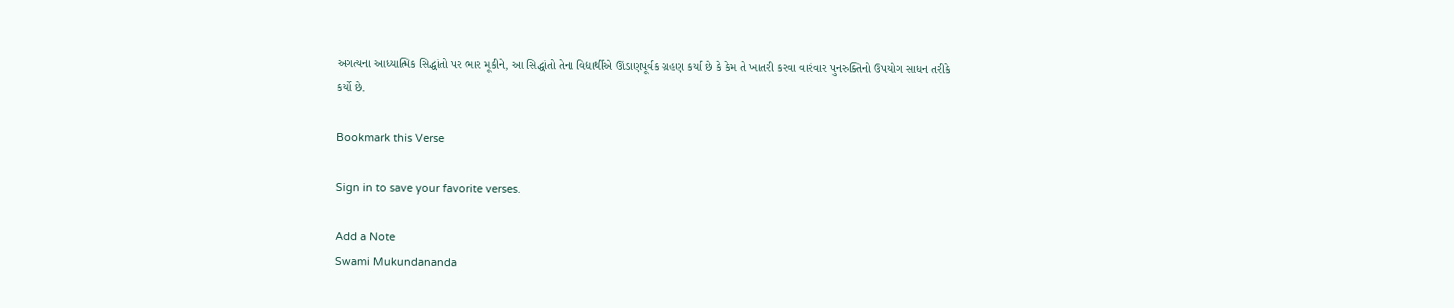અગત્યના આધ્યાત્મિક સિદ્ધાંતો પર ભાર મૂકીને, આ સિદ્ધાંતો તેના વિદ્યાર્થીએ ઊંડાણપૂર્વક ગ્રહણ કર્યા છે કે કેમ તે ખાતરી કરવા વારંવાર પુનરુક્તિનો ઉપયોગ સાધન તરીકે કર્યો છે.

Bookmark this Verse

Sign in to save your favorite verses.

Add a Note
Swami Mukundananda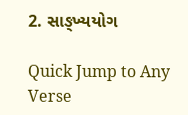2. સાઙ્ખ્યયોગ

Quick Jump to Any Verse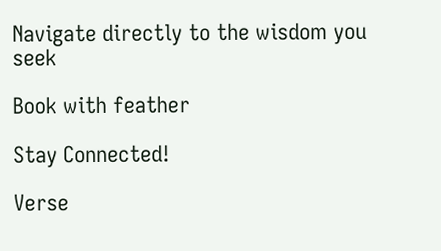Navigate directly to the wisdom you seek

Book with feather

Stay Connected!

Verse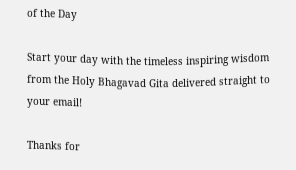of the Day

Start your day with the timeless inspiring wisdom from the Holy Bhagavad Gita delivered straight to your email!

Thanks for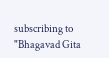subscribing to "Bhagavad Gita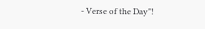- Verse of the Day"!